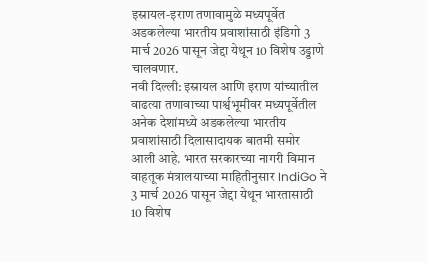इस्रायल-इराण तणावामुळे मध्यपूर्वेत अडकलेल्या भारतीय प्रवाशांसाठी इंडिगो 3 मार्च 2026 पासून जेद्दा येथून 10 विशेष उड्डाणे चालवणार.
नवी दिल्ली: इस्रायल आणि इराण यांच्यातील वाढत्या तणावाच्या पार्श्वभूमीवर मध्यपूर्वेतील अनेक देशांमध्ये अडकलेल्या भारतीय प्रवाशांसाठी दिलासादायक बातमी समोर आली आहे. भारत सरकारच्या नागरी विमान वाहतूक मंत्रालयाच्या माहितीनुसार IndiGo ने 3 मार्च 2026 पासून जेद्दा येथून भारतासाठी 10 विशेष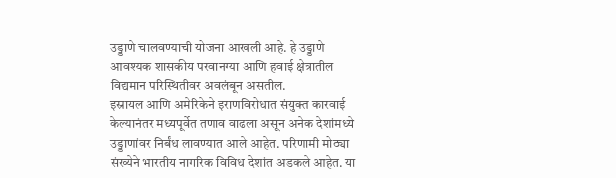उड्डाणे चालवण्याची योजना आखली आहे. हे उड्डाणे आवश्यक शासकीय परवानग्या आणि हवाई क्षेत्रातील विद्यमान परिस्थितीवर अवलंबून असतील.
इस्रायल आणि अमेरिकेने इराणविरोधात संयुक्त कारवाई केल्यानंतर मध्यपूर्वेत तणाव वाढला असून अनेक देशांमध्ये उड्डाणांवर निर्बंध लावण्यात आले आहेत. परिणामी मोठ्या संख्येने भारतीय नागरिक विविध देशांत अडकले आहेत. या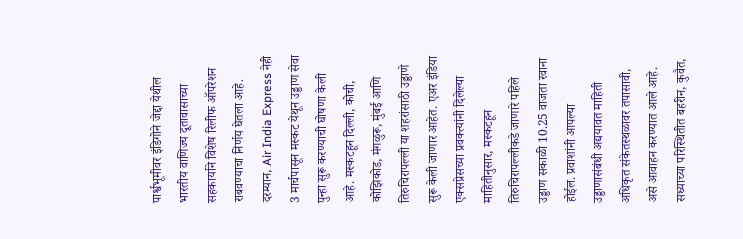पार्श्वभूमीवर इंडिगोने जेद्दा येथील भारतीय वाणिज्य दूतावासाच्या सहकार्याने विशेष रिलीफ ऑपरेशन राबवण्याचा निर्णय घेतला आहे.
दरम्यान, Air India Express नेही 3 मार्चपासून मस्कट येथून उड्डाण सेवा पुन्हा सुरू करण्याची घोषणा केली आहे. मस्कटहून दिल्ली, कोची, कोझिकोड, मंगळुरू, मुंबई आणि तिरुचिरापल्ली या शहरांसाठी उड्डाणे सुरू केली जाणार आहेत. एअर इंडिया एक्सप्रेसच्या प्रवक्त्यांनी दिलेल्या माहितीनुसार, मस्कटहून तिरुचिरापल्लीकडे जाणारे पहिले उड्डाण सकाळी 10.25 वाजता रवाना होईल. प्रवाशांनी आपल्या उड्डाणासंबंधी अद्ययावत माहिती अधिकृत संकेतस्थळावर तपासावी, असे आवाहन करण्यात आले आहे.
सध्याच्या परिस्थितीत बहरीन, कुवैत,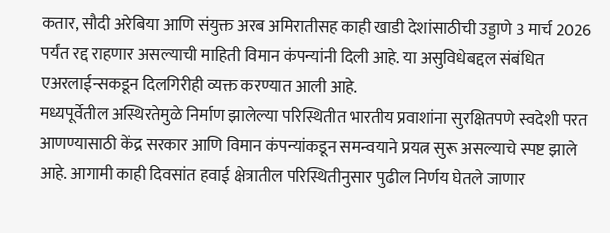कतार, सौदी अरेबिया आणि संयुक्त अरब अमिरातीसह काही खाडी देशांसाठीची उड्डाणे 3 मार्च 2026 पर्यंत रद्द राहणार असल्याची माहिती विमान कंपन्यांनी दिली आहे. या असुविधेबद्दल संबंधित एअरलाईन्सकडून दिलगिरीही व्यक्त करण्यात आली आहे.
मध्यपूर्वेतील अस्थिरतेमुळे निर्माण झालेल्या परिस्थितीत भारतीय प्रवाशांना सुरक्षितपणे स्वदेशी परत आणण्यासाठी केंद्र सरकार आणि विमान कंपन्यांकडून समन्वयाने प्रयत्न सुरू असल्याचे स्पष्ट झाले आहे. आगामी काही दिवसांत हवाई क्षेत्रातील परिस्थितीनुसार पुढील निर्णय घेतले जाणार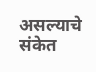असल्याचे संकेत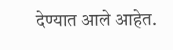देण्यात आले आहेत.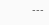---